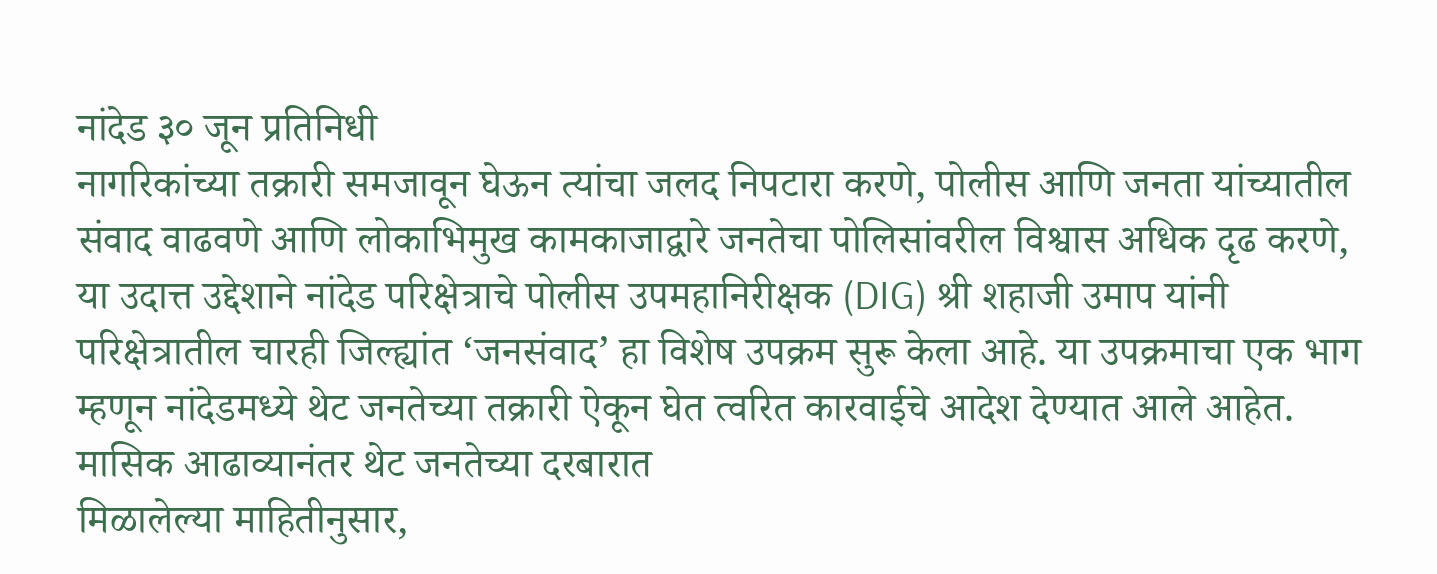नांदेड ३० जून प्रतिनिधी
नागरिकांच्या तक्रारी समजावून घेऊन त्यांचा जलद निपटारा करणे, पोलीस आणि जनता यांच्यातील संवाद वाढवणे आणि लोकाभिमुख कामकाजाद्वारे जनतेचा पोलिसांवरील विश्वास अधिक दृढ करणे, या उदात्त उद्देशाने नांदेड परिक्षेत्राचे पोलीस उपमहानिरीक्षक (DIG) श्री शहाजी उमाप यांनी परिक्षेत्रातील चारही जिल्ह्यांत ‘जनसंवाद’ हा विशेष उपक्रम सुरू केला आहे. या उपक्रमाचा एक भाग म्हणून नांदेडमध्ये थेट जनतेच्या तक्रारी ऐकून घेत त्वरित कारवाईचे आदेश देण्यात आले आहेत.
मासिक आढाव्यानंतर थेट जनतेच्या दरबारात
मिळालेल्या माहितीनुसार,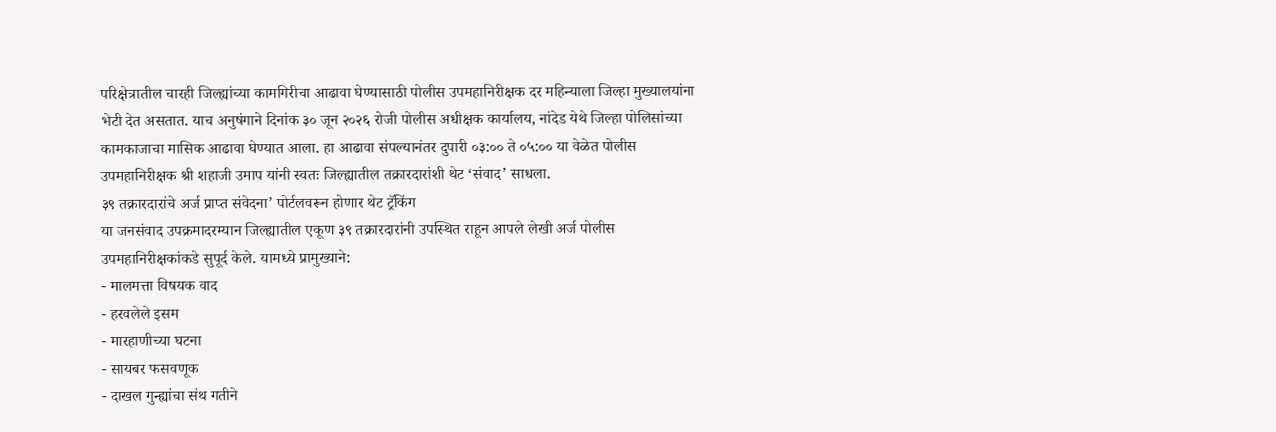परिक्षेत्रातील चारही जिल्ह्यांच्या कामगिरीचा आढावा घेण्यासाठी पोलीस उपमहानिरीक्षक दर महिन्याला जिल्हा मुख्यालयांना भेटी देत असतात. याच अनुषंगाने दिनांक ३० जून २०२६ रोजी पोलीस अधीक्षक कार्यालय, नांदेड येथे जिल्हा पोलिसांच्या कामकाजाचा मासिक आढावा घेण्यात आला. हा आढावा संपल्यानंतर दुपारी ०३:०० ते ०५:०० या वेळेत पोलीस उपमहानिरीक्षक श्री शहाजी उमाप यांनी स्वतः जिल्ह्यातील तक्रारदारांशी थेट ‘संवाद’ साधला.
३९ तक्रारदारांचे अर्ज प्राप्त संवेदना’ पोर्टलवरून होणार थेट ट्रॅकिंग
या जनसंवाद उपक्रमादरम्यान जिल्ह्यातील एकूण ३९ तक्रारदारांनी उपस्थित राहून आपले लेखी अर्ज पोलीस उपमहानिरीक्षकांकडे सुपूर्द केले. यामध्ये प्रामुख्याने:
- मालमत्ता विषयक वाद
- हरवलेले इसम
- मारहाणीच्या घटना
- सायबर फसवणूक
- दाखल गुन्ह्यांचा संथ गतीने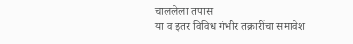चाललेला तपास
या व इतर विविध गंभीर तक्रारींचा समावेश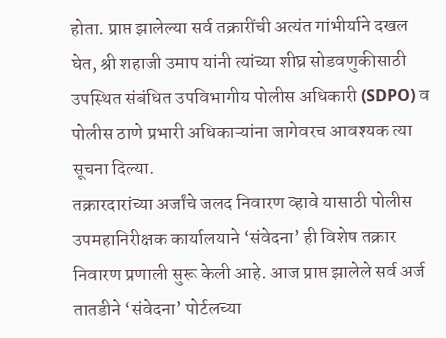होता. प्राप्त झालेल्या सर्व तक्रारींची अत्यंत गांभीर्याने दखल घेत, श्री शहाजी उमाप यांनी त्यांच्या शीघ्र सोडवणुकीसाठी उपस्थित संबंधित उपविभागीय पोलीस अधिकारी (SDPO) व पोलीस ठाणे प्रभारी अधिकाऱ्यांना जागेवरच आवश्यक त्या सूचना दिल्या.
तक्रारदारांच्या अर्जांचे जलद निवारण व्हावे यासाठी पोलीस उपमहानिरीक्षक कार्यालयाने ‘संवेदना’ ही विशेष तक्रार निवारण प्रणाली सुरू केली आहे. आज प्राप्त झालेले सर्व अर्ज तातडीने ‘संवेदना’ पोर्टलच्या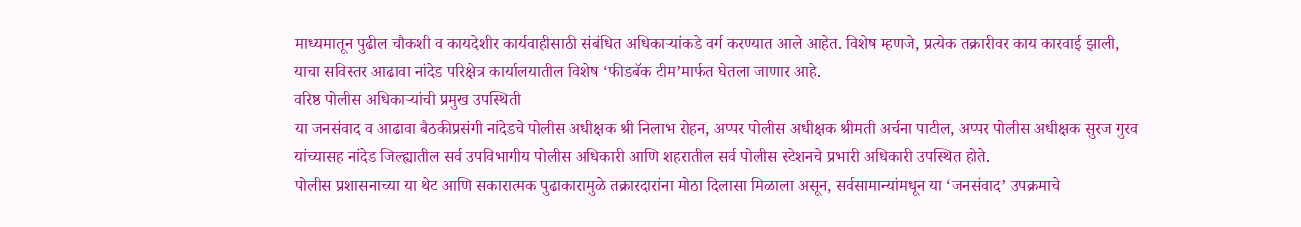माध्यमातून पुढील चौकशी व कायदेशीर कार्यवाहीसाठी संबंधित अधिकाऱ्यांकडे वर्ग करण्यात आले आहेत. विशेष म्हणजे, प्रत्येक तक्रारीवर काय कारवाई झाली, याचा सविस्तर आढावा नांदेड परिक्षेत्र कार्यालयातील विशेष ‘फीडबॅक टीम’मार्फत घेतला जाणार आहे.
वरिष्ठ पोलीस अधिकाऱ्यांची प्रमुख उपस्थिती
या जनसंवाद व आढावा बैठकीप्रसंगी नांदेडचे पोलीस अधीक्षक श्री निलाभ रोहन, अप्पर पोलीस अधीक्षक श्रीमती अर्चना पाटील, अप्पर पोलीस अधीक्षक सुरज गुरव यांच्यासह नांदेड जिल्ह्यातील सर्व उपविभागीय पोलीस अधिकारी आणि शहरातील सर्व पोलीस स्टेशनचे प्रभारी अधिकारी उपस्थित होते.
पोलीस प्रशासनाच्या या थेट आणि सकारात्मक पुढाकारामुळे तक्रारदारांना मोठा दिलासा मिळाला असून, सर्वसामान्यांमधून या ‘जनसंवाद’ उपक्रमाचे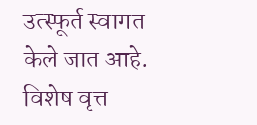उत्स्फूर्त स्वागत केले जात आहे.
विशेष वृत्त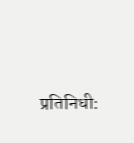प्रतिनिधी: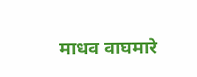माधव वाघमारे